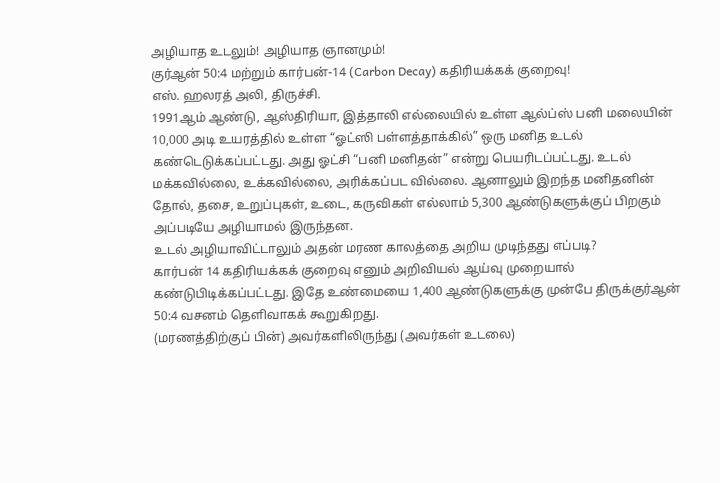அழியாத உடலும்! அழியாத ஞானமும்!
குர்ஆன் 50:4 மற்றும் கார்பன்-14 (Carbon Decay) கதிரியக்கக் குறைவு!
எஸ். ஹலரத் அலி, திருச்சி.
1991ஆம் ஆண்டு, ஆஸ்திரியா, இத்தாலி எல்லையில் உள்ள ஆல்ப்ஸ் பனி மலையின் 10,000 அடி உயரத்தில் உள்ள “ஓட்ஸி பள்ளத்தாக்கில்” ஒரு மனித உடல் கண்டெடுக்கப்பட்டது. அது ஓட்சி “பனி மனிதன்” என்று பெயரிடப்பட்டது. உடல் மக்கவில்லை, உக்கவில்லை, அரிக்கப்பட வில்லை. ஆனாலும் இறந்த மனிதனின் தோல், தசை, உறுப்புகள், உடை, கருவிகள் எல்லாம் 5,300 ஆண்டுகளுக்குப் பிறகும் அப்படியே அழியாமல் இருந்தன.
உடல் அழியாவிட்டாலும் அதன் மரண காலத்தை அறிய முடிந்தது எப்படி?
கார்பன் 14 கதிரியக்கக் குறைவு எனும் அறிவியல் ஆய்வு முறையால் கண்டுபிடிக்கப்பட்டது. இதே உண்மையை 1,400 ஆண்டுகளுக்கு முன்பே திருக்குர்ஆன் 50:4 வசனம் தெளிவாகக் கூறுகிறது.
(மரணத்திற்குப் பின்) அவர்களிலிருந்து (அவர்கள் உடலை)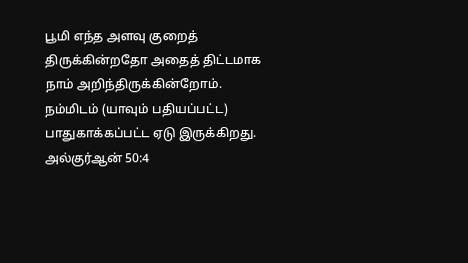பூமி எந்த அளவு குறைத் திருக்கின்றதோ அதைத் திட்டமாக நாம் அறிந்திருக்கின்றோம். நம்மிடம் (யாவும் பதியப்பட்ட) பாதுகாக்கப்பட்ட ஏடு இருக்கிறது. அல்குர்ஆன் 50:4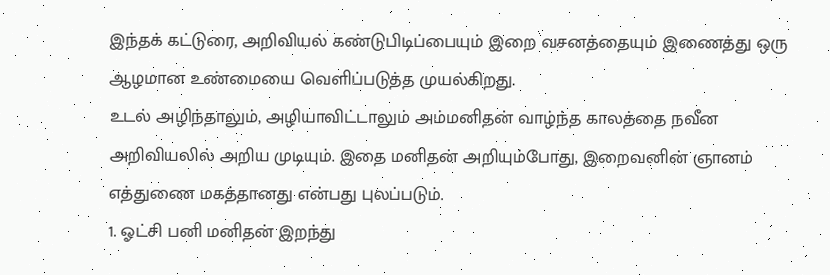இந்தக் கட்டுரை, அறிவியல் கண்டுபிடிப்பையும் இறை வசனத்தையும் இணைத்து ஒரு ஆழமான உண்மையை வெளிப்படுத்த முயல்கிறது.
உடல் அழிந்தாலும், அழியாவிட்டாலும் அம்மனிதன் வாழ்ந்த காலத்தை நவீன அறிவியலில் அறிய முடியும். இதை மனிதன் அறியும்போது, இறைவனின் ஞானம் எத்துணை மகத்தானது என்பது புலப்படும்.
1. ஓட்சி பனி மனிதன் இறந்து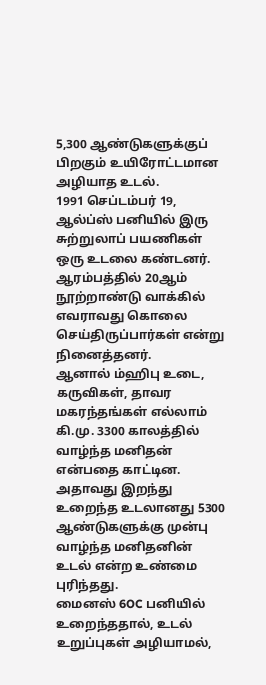5,300 ஆண்டுகளுக்குப் பிறகும் உயிரோட்டமான அழியாத உடல்.
1991 செப்டம்பர் 19, ஆல்ப்ஸ் பனியில் இரு சுற்றுலாப் பயணிகள் ஒரு உடலை கண்டனர்.
ஆரம்பத்தில் 20ஆம் நூற்றாண்டு வாக்கில் எவராவது கொலை செய்திருப்பார்கள் என்று நினைத்தனர்.
ஆனால் ம்ஹிபு உடை, கருவிகள், தாவர மகரந்தங்கள் எல்லாம் கி.மு. 3300 காலத்தில் வாழ்ந்த மனிதன் என்பதை காட்டின. அதாவது இறந்து உறைந்த உடலானது 5300 ஆண்டுகளுக்கு முன்பு வாழ்ந்த மனிதனின் உடல் என்ற உண்மை புரிந்தது.
மைனஸ் 6OC பனியில் உறைந்ததால், உடல் உறுப்புகள் அழியாமல்,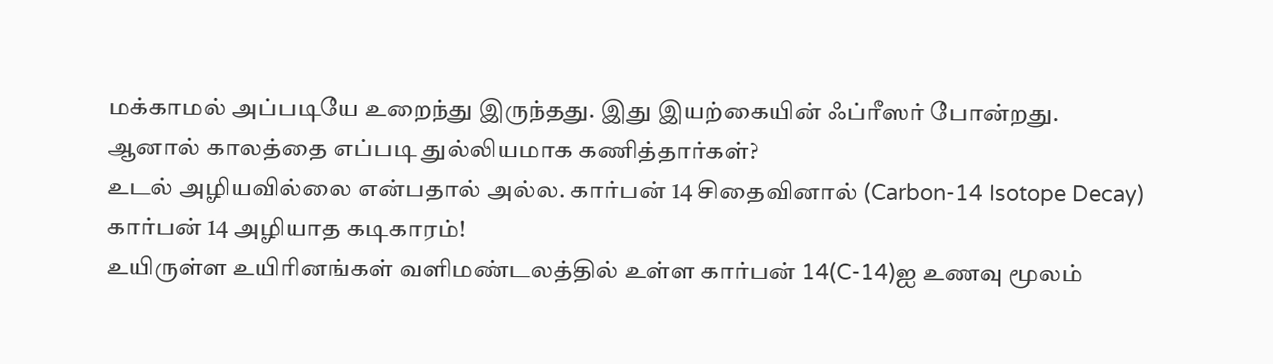மக்காமல் அப்படியே உறைந்து இருந்தது. இது இயற்கையின் ஃப்ரீஸர் போன்றது.
ஆனால் காலத்தை எப்படி துல்லியமாக கணித்தார்கள்?
உடல் அழியவில்லை என்பதால் அல்ல. கார்பன் 14 சிதைவினால் (Carbon-14 Isotope Decay)
கார்பன் 14 அழியாத கடிகாரம்!
உயிருள்ள உயிரினங்கள் வளிமண்டலத்தில் உள்ள கார்பன் 14(C-14)ஐ உணவு மூலம்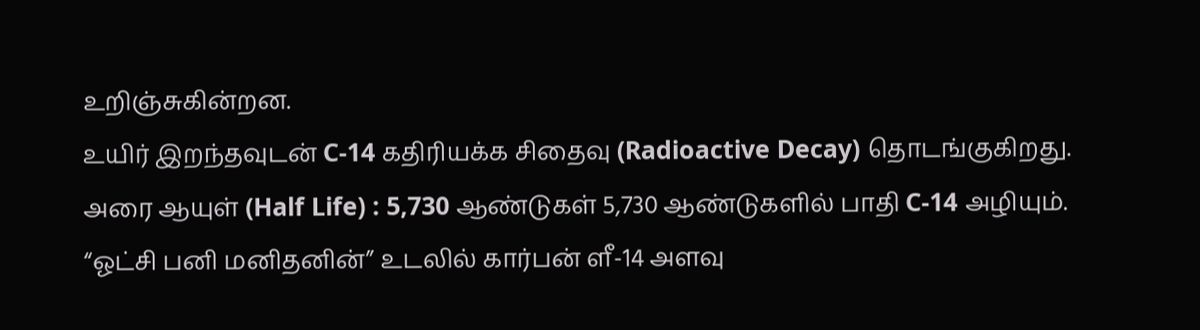உறிஞ்சுகின்றன.
உயிர் இறந்தவுடன் C-14 கதிரியக்க சிதைவு (Radioactive Decay) தொடங்குகிறது.
அரை ஆயுள் (Half Life) : 5,730 ஆண்டுகள் 5,730 ஆண்டுகளில் பாதி C-14 அழியும்.
“ஓட்சி பனி மனிதனின்” உடலில் கார்பன் ளீ-14 அளவு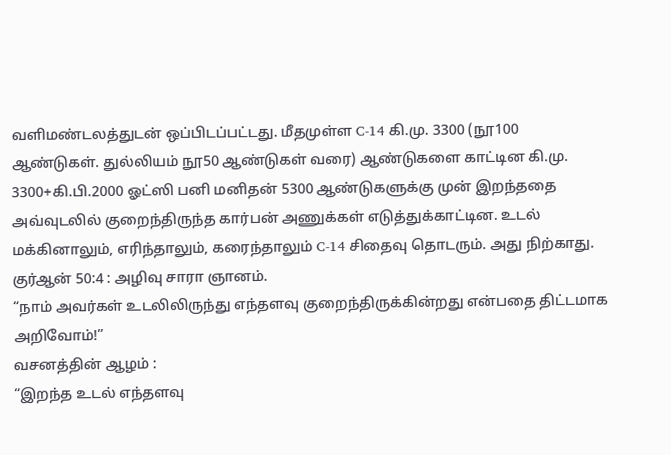வளிமண்டலத்துடன் ஒப்பிடப்பட்டது. மீதமுள்ள C-14 கி.மு. 3300 (நூ100 ஆண்டுகள். துல்லியம் நூ50 ஆண்டுகள் வரை) ஆண்டுகளை காட்டின கி.மு. 3300+கி.பி.2000 ஓட்ஸி பனி மனிதன் 5300 ஆண்டுகளுக்கு முன் இறந்ததை அவ்வுடலில் குறைந்திருந்த கார்பன் அணுக்கள் எடுத்துக்காட்டின. உடல் மக்கினாலும், எரிந்தாலும், கரைந்தாலும் C-14 சிதைவு தொடரும். அது நிற்காது.
குர்ஆன் 50:4 : அழிவு சாரா ஞானம்.
“நாம் அவர்கள் உடலிலிருந்து எந்தளவு குறைந்திருக்கின்றது என்பதை திட்டமாக அறிவோம்!”
வசனத்தின் ஆழம் :
“இறந்த உடல் எந்தளவு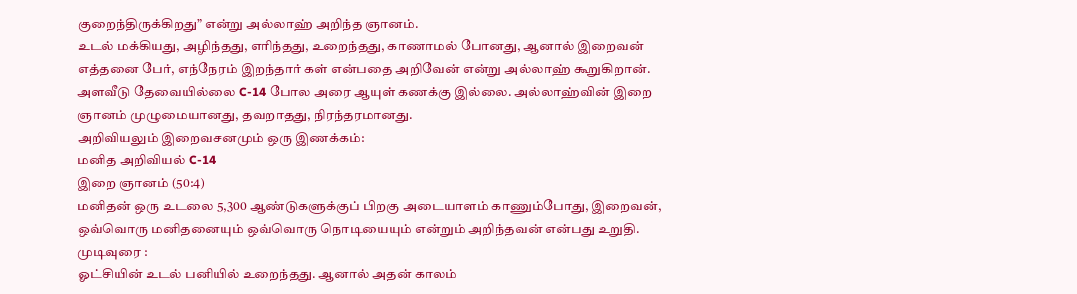குறைந்திருக்கிறது” என்று அல்லாஹ் அறிந்த ஞானம்.
உடல் மக்கியது, அழிந்தது, எரிந்தது, உறைந்தது, காணாமல் போனது, ஆனால் இறைவன் எத்தனை பேர், எந்நேரம் இறந்தார் கள் என்பதை அறிவேன் என்று அல்லாஹ் கூறுகிறான். அளவீடு தேவையில்லை C-14 போல அரை ஆயுள் கணக்கு இல்லை. அல்லாஹ்வின் இறை ஞானம் முழுமையானது, தவறாதது, நிரந்தரமானது.
அறிவியலும் இறைவசனமும் ஒரு இணக்கம்:
மனித அறிவியல் C-14
இறை ஞானம் (50:4)
மனிதன் ஒரு உடலை 5,300 ஆண்டுகளுக்குப் பிறகு அடையாளம் காணும்போது, இறைவன், ஒவ்வொரு மனிதனையும் ஒவ்வொரு நொடியையும் என்றும் அறிந்தவன் என்பது உறுதி.
முடிவுரை :
ஓட்சியின் உடல் பனியில் உறைந்தது. ஆனால் அதன் காலம்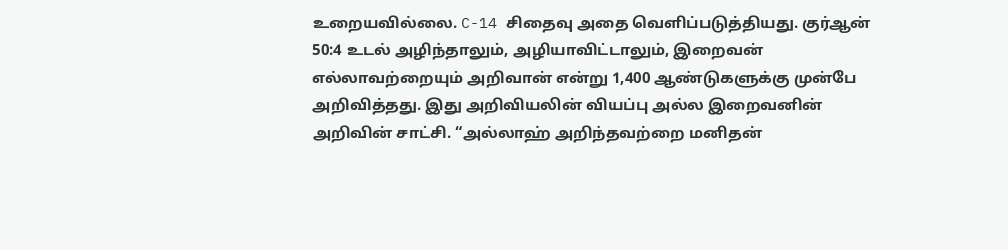உறையவில்லை. C-14 சிதைவு அதை வெளிப்படுத்தியது. குர்ஆன் 50:4 உடல் அழிந்தாலும், அழியாவிட்டாலும், இறைவன் எல்லாவற்றையும் அறிவான் என்று 1,400 ஆண்டுகளுக்கு முன்பே அறிவித்தது. இது அறிவியலின் வியப்பு அல்ல இறைவனின் அறிவின் சாட்சி. “அல்லாஹ் அறிந்தவற்றை மனிதன்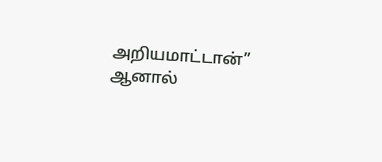அறியமாட்டான்” ஆனால்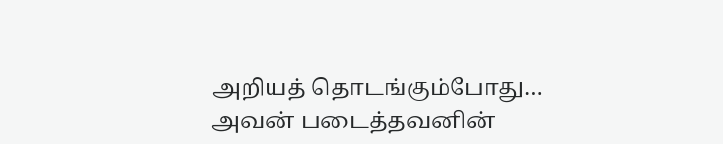அறியத் தொடங்கும்போது… அவன் படைத்தவனின்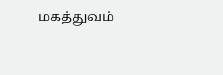மகத்துவம்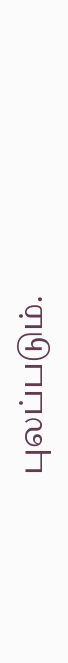புலப்படும்.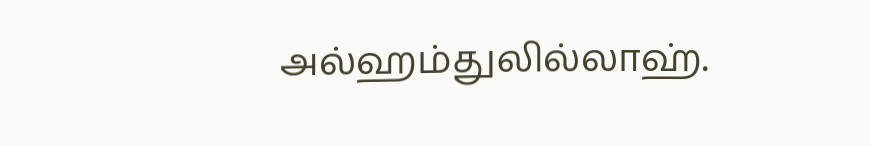அல்ஹம்துலில்லாஹ்.